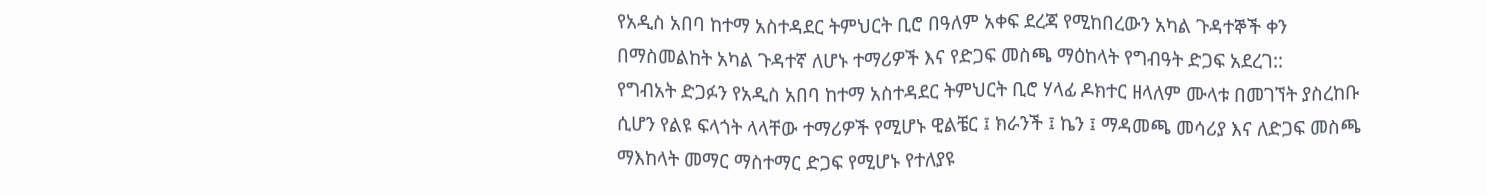የአዲስ አበባ ከተማ አስተዳደር ትምህርት ቢሮ በዓለም አቀፍ ደረጃ የሚከበረውን አካል ጉዳተኞች ቀን በማስመልከት አካል ጉዳተኛ ለሆኑ ተማሪዎች እና የድጋፍ መስጫ ማዕከላት የግብዓት ድጋፍ አደረገ::
የግብአት ድጋፉን የአዲስ አበባ ከተማ አስተዳደር ትምህርት ቢሮ ሃላፊ ዶክተር ዘላለም ሙላቱ በመገኘት ያስረከቡ ሲሆን የልዩ ፍላጎት ላላቸው ተማሪዎች የሚሆኑ ዊልቼር ፤ ክራንች ፤ ኬን ፤ ማዳመጫ መሳሪያ እና ለድጋፍ መስጫ ማእከላት መማር ማስተማር ድጋፍ የሚሆኑ የተለያዩ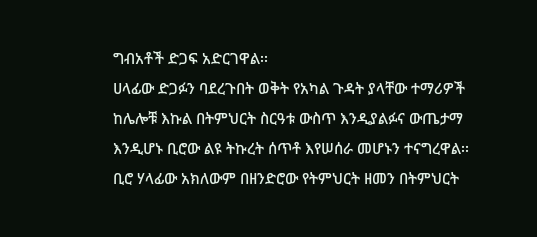ግብአቶች ድጋፍ አድርገዋል፡፡
ሀላፊው ድጋፉን ባደረጉበት ወቅት የአካል ጉዳት ያላቸው ተማሪዎች ከሌሎቹ እኩል በትምህርት ስርዓቱ ውስጥ እንዲያልፉና ውጤታማ እንዲሆኑ ቢሮው ልዩ ትኩረት ሰጥቶ እየሠሰራ መሆኑን ተናግረዋል፡፡
ቢሮ ሃላፊው አክለውም በዘንድሮው የትምህርት ዘመን በትምህርት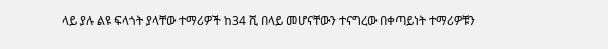ላይ ያሉ ልዩ ፍላጎት ያላቸው ተማሪዎች ከ34 ሺ በላይ መሆናቸውን ተናግረው በቀጣይነት ተማሪዎቹን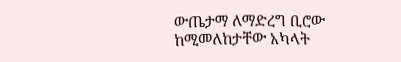ውጤታማ ለማድረግ ቢሮው ከሚመለከታቸው አካላት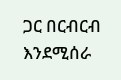ጋር በርብርብ እንደሚሰራ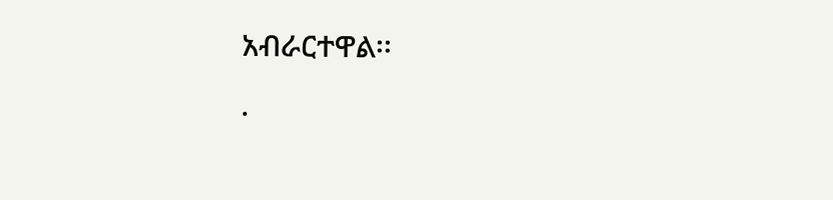አብራርተዋል፡፡
.